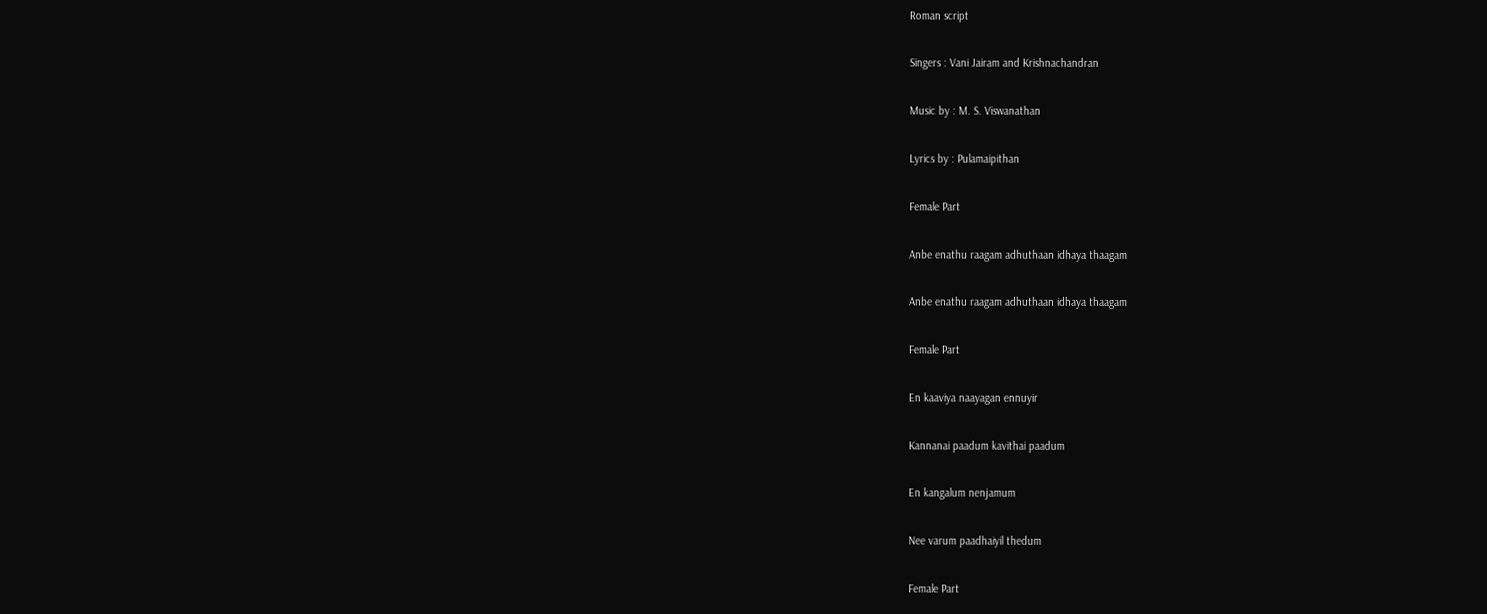Roman script

Singers : Vani Jairam and Krishnachandran

Music by : M. S. Viswanathan

Lyrics by : Pulamaipithan

Female Part

Anbe enathu raagam adhuthaan idhaya thaagam

Anbe enathu raagam adhuthaan idhaya thaagam

Female Part

En kaaviya naayagan ennuyir

Kannanai paadum kavithai paadum

En kangalum nenjamum

Nee varum paadhaiyil thedum

Female Part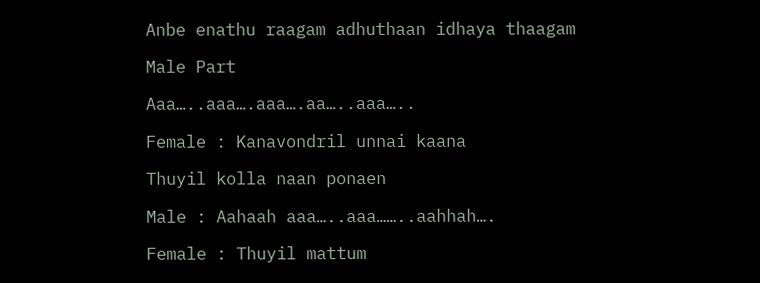Anbe enathu raagam adhuthaan idhaya thaagam

Male Part

Aaa…..aaa….aaa….aa…..aaa…..

Female : Kanavondril unnai kaana

Thuyil kolla naan ponaen

Male : Aahaah aaa…..aaa……..aahhah….

Female : Thuyil mattum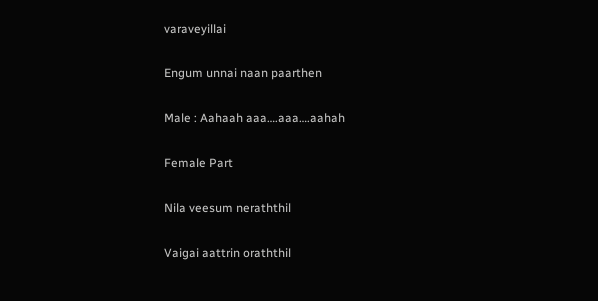varaveyillai

Engum unnai naan paarthen

Male : Aahaah aaa….aaa….aahah

Female Part

Nila veesum neraththil

Vaigai aattrin oraththil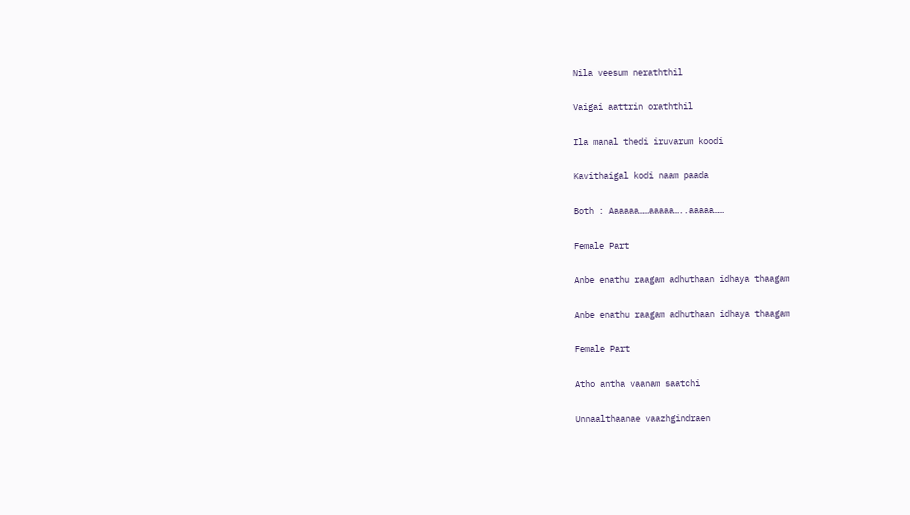Nila veesum neraththil

Vaigai aattrin oraththil

Ila manal thedi iruvarum koodi

Kavithaigal kodi naam paada

Both : Aaaaaa……aaaaa…..aaaaa……

Female Part

Anbe enathu raagam adhuthaan idhaya thaagam

Anbe enathu raagam adhuthaan idhaya thaagam

Female Part

Atho antha vaanam saatchi

Unnaalthaanae vaazhgindraen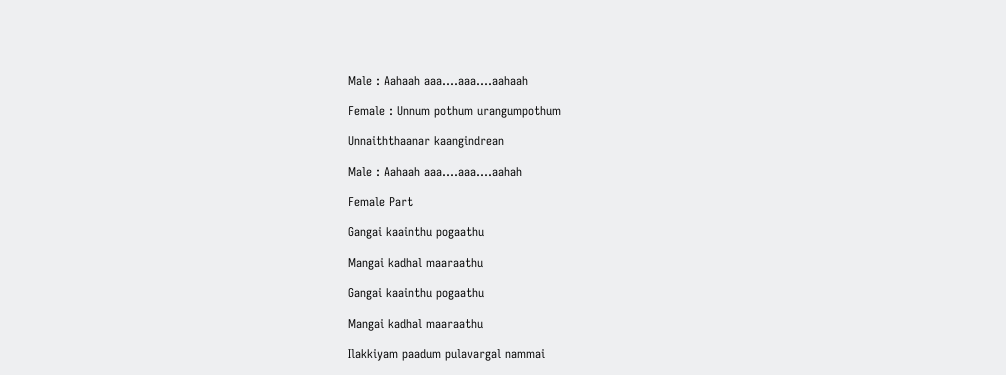Male : Aahaah aaa….aaa….aahaah

Female : Unnum pothum urangumpothum

Unnaiththaanar kaangindrean

Male : Aahaah aaa….aaa….aahah

Female Part

Gangai kaainthu pogaathu

Mangai kadhal maaraathu

Gangai kaainthu pogaathu

Mangai kadhal maaraathu

Ilakkiyam paadum pulavargal nammai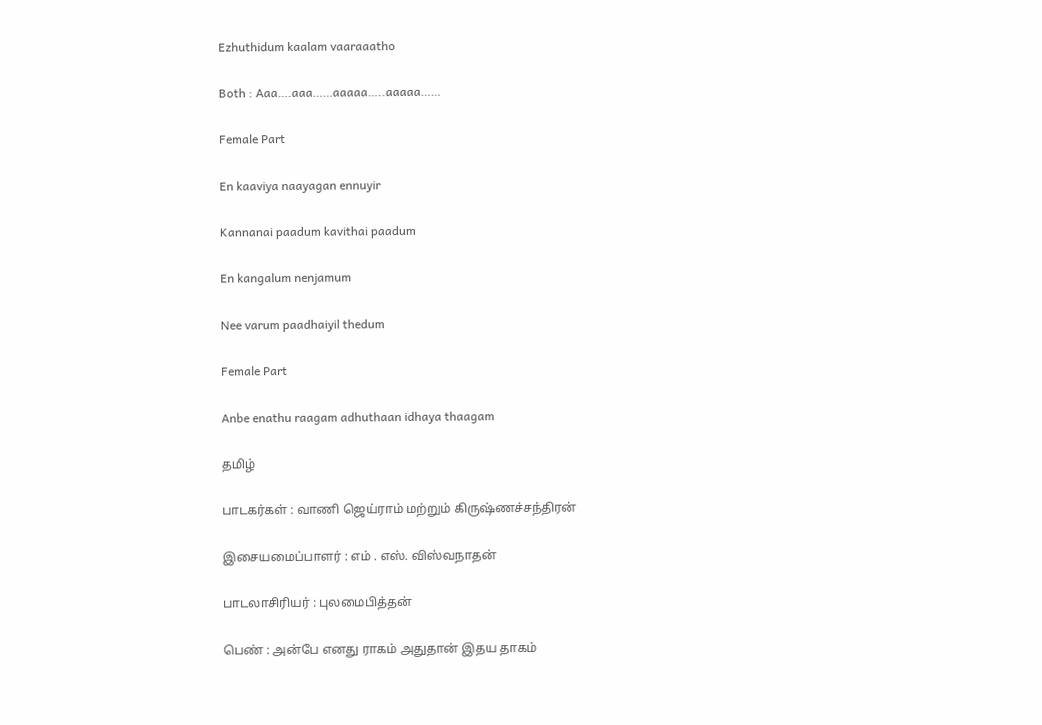Ezhuthidum kaalam vaaraaatho

Both : Aaa….aaa……aaaaa…..aaaaa……

Female Part

En kaaviya naayagan ennuyir

Kannanai paadum kavithai paadum

En kangalum nenjamum

Nee varum paadhaiyil thedum

Female Part

Anbe enathu raagam adhuthaan idhaya thaagam

தமிழ்

பாடகர்கள் : வாணி ஜெய்ராம் மற்றும் கிருஷ்ணச்சந்திரன்

இசையமைப்பாளர் : எம் . எஸ். விஸ்வநாதன்

பாடலாசிரியர் : புலமைபித்தன்

பெண் : அன்பே எனது ராகம் அதுதான் இதய தாகம்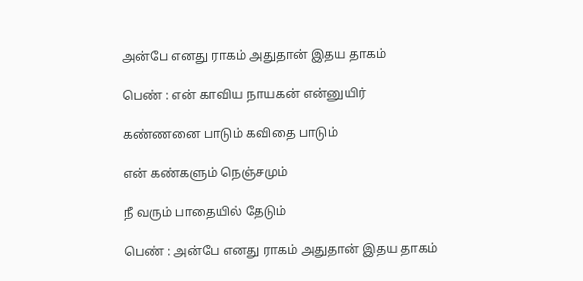அன்பே எனது ராகம் அதுதான் இதய தாகம்

பெண் : என் காவிய நாயகன் என்னுயிர்

கண்ணனை பாடும் கவிதை பாடும்

என் கண்களும் நெஞ்சமும்

நீ வரும் பாதையில் தேடும்

பெண் : அன்பே எனது ராகம் அதுதான் இதய தாகம்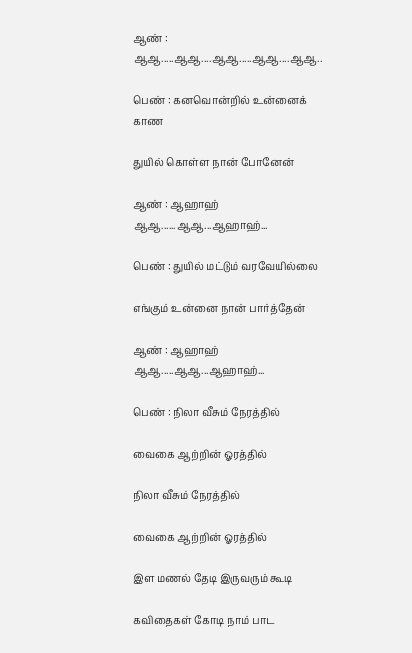ஆண் : ஆஆ.....ஆஆ....ஆஆ.....ஆஆ....ஆஆ..

பெண் : கனவொன்றில் உன்னைக் காண

துயில் கொள்ள நான் போனேன்

ஆண் : ஆஹாஹ் ஆஆ......ஆஆ...ஆஹாஹ்...

பெண் : துயில் மட்டும் வரவேயில்லை

எங்கும் உன்னை நான் பார்த்தேன்

ஆண் : ஆஹாஹ் ஆஆ.....ஆஆ...ஆஹாஹ்...

பெண் : நிலா வீசும் நேரத்தில்

வைகை ஆற்றின் ஓரத்தில்

நிலா வீசும் நேரத்தில்

வைகை ஆற்றின் ஓரத்தில்

இள மணல் தேடி இருவரும் கூடி

கவிதைகள் கோடி நாம் பாட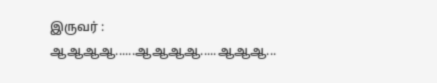இருவர் : ஆஆஆஆ......ஆஆஆஆ.....ஆஆஆ...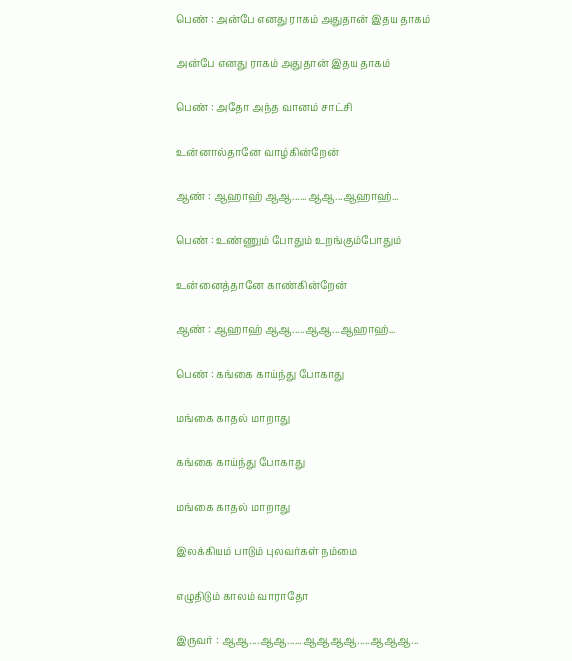பெண் : அன்பே எனது ராகம் அதுதான் இதய தாகம்

அன்பே எனது ராகம் அதுதான் இதய தாகம்

பெண் : அதோ அந்த வானம் சாட்சி

உன்னால்தானே வாழ்கின்றேன்

ஆண் : ஆஹாஹ் ஆஆ......ஆஆ...ஆஹாஹ்...

பெண் : உண்ணும் போதும் உறங்கும்போதும்

உன்னைத்தானே காண்கின்றேன்

ஆண் : ஆஹாஹ் ஆஆ.....ஆஆ...ஆஹாஹ்...

பெண் : கங்கை காய்ந்து போகாது

மங்கை காதல் மாறாது

கங்கை காய்ந்து போகாது

மங்கை காதல் மாறாது

இலக்கியம் பாடும் புலவர்கள் நம்மை

எழுதிடும் காலம் வாராதோ

இருவர் : ஆஆ....ஆஆ......ஆஆஆஆ.....ஆஆஆ...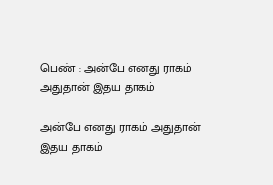பெண் : அன்பே எனது ராகம் அதுதான் இதய தாகம்

அன்பே எனது ராகம் அதுதான் இதய தாகம்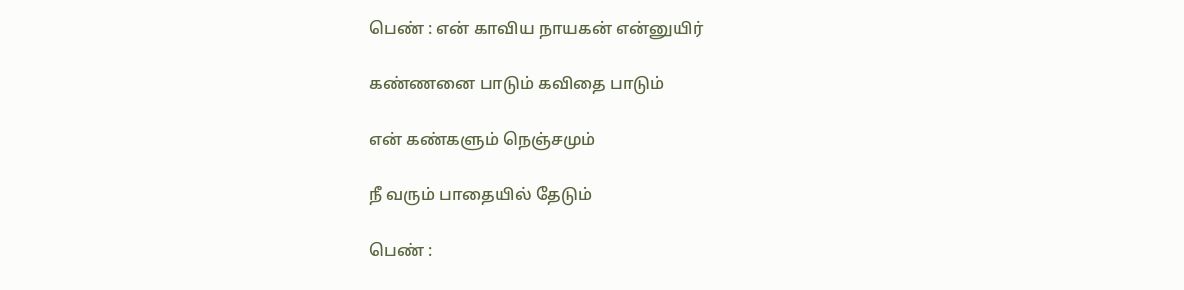பெண் : என் காவிய நாயகன் என்னுயிர்

கண்ணனை பாடும் கவிதை பாடும்

என் கண்களும் நெஞ்சமும்

நீ வரும் பாதையில் தேடும்

பெண் :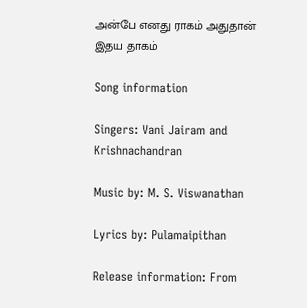அன்பே எனது ராகம் அதுதான் இதய தாகம்

Song information

Singers: Vani Jairam and Krishnachandran

Music by: M. S. Viswanathan

Lyrics by: Pulamaipithan

Release information: From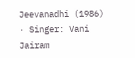Jeevanadhi (1986) · Singer: Vani Jairam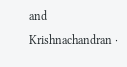and Krishnachandran ·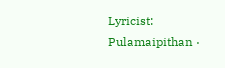Lyricist: Pulamaipithan ·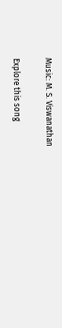Music: M. S. Viswanathan

Explore this song